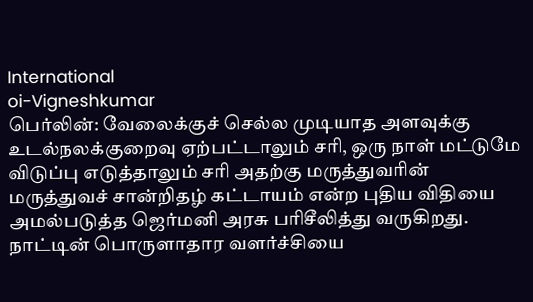International
oi-Vigneshkumar
பெர்லின்: வேலைக்குச் செல்ல முடியாத அளவுக்கு உடல்நலக்குறைவு ஏற்பட்டாலும் சரி, ஒரு நாள் மட்டுமே விடுப்பு எடுத்தாலும் சரி அதற்கு மருத்துவரின் மருத்துவச் சான்றிதழ் கட்டாயம் என்ற புதிய விதியை அமல்படுத்த ஜெர்மனி அரசு பரிசீலித்து வருகிறது. நாட்டின் பொருளாதார வளர்ச்சியை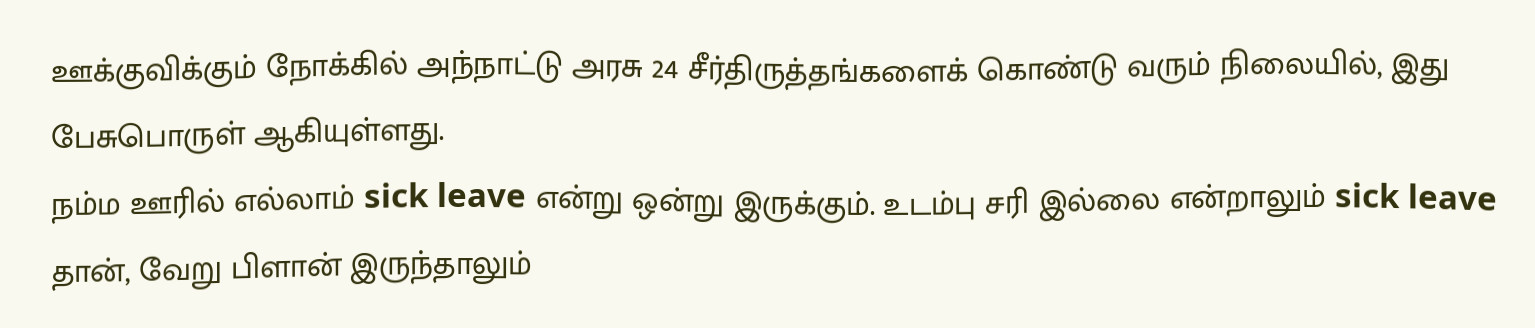ஊக்குவிக்கும் நோக்கில் அந்நாட்டு அரசு 24 சீர்திருத்தங்களைக் கொண்டு வரும் நிலையில், இது பேசுபொருள் ஆகியுள்ளது.
நம்ம ஊரில் எல்லாம் sick leave என்று ஒன்று இருக்கும். உடம்பு சரி இல்லை என்றாலும் sick leave தான், வேறு பிளான் இருந்தாலும்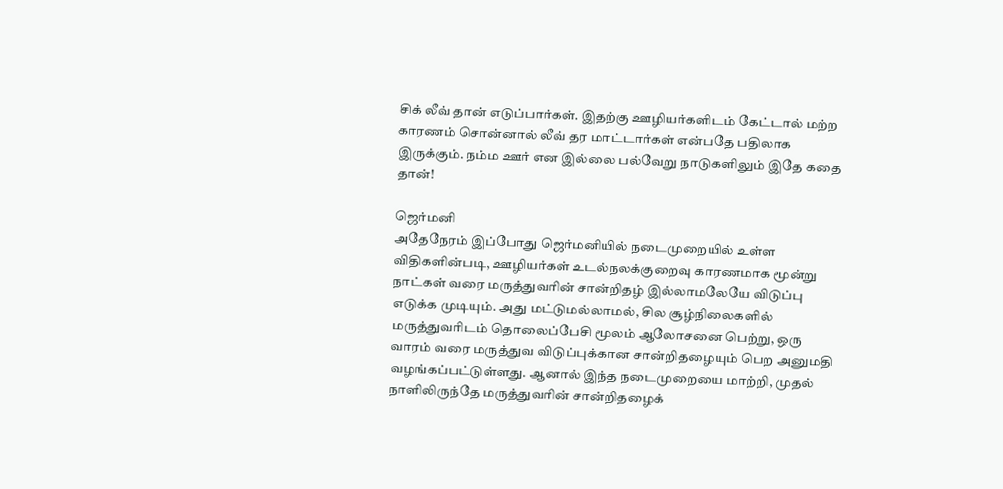சிக் லீவ் தான் எடுப்பார்கள். இதற்கு ஊழியர்களிடம் கேட்டால் மற்ற காரணம் சொன்னால் லீவ் தர மாட்டார்கள் என்பதே பதிலாக இருக்கும். நம்ம ஊர் என இல்லை பல்வேறு நாடுகளிலும் இதே கதை தான்!

ஜெர்மனி
அதேநேரம் இப்போது ஜெர்மனியில் நடைமுறையில் உள்ள விதிகளின்படி, ஊழியர்கள் உடல்நலக்குறைவு காரணமாக மூன்று நாட்கள் வரை மருத்துவரின் சான்றிதழ் இல்லாமலேயே விடுப்பு எடுக்க முடியும். அது மட்டுமல்லாமல், சில சூழ்நிலைகளில் மருத்துவரிடம் தொலைப்பேசி மூலம் ஆலோசனை பெற்று, ஒரு வாரம் வரை மருத்துவ விடுப்புக்கான சான்றிதழையும் பெற அனுமதி வழங்கப்பட்டுள்ளது. ஆனால் இந்த நடைமுறையை மாற்றி, முதல் நாளிலிருந்தே மருத்துவரின் சான்றிதழைக்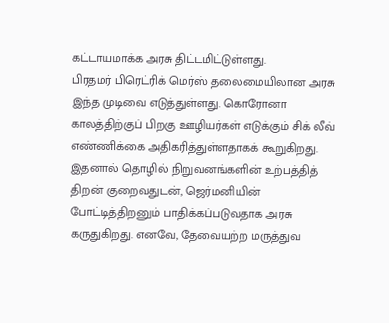கட்டாயமாக்க அரசு திட்டமிட்டுள்ளது.
பிரதமர் பிரெட்ரிக் மெர்ஸ் தலைமையிலான அரசு இந்த முடிவை எடுத்துள்ளது. கொரோனா காலத்திற்குப் பிறகு ஊழியர்கள் எடுக்கும் சிக் லீவ் எண்ணிக்கை அதிகரித்துள்ளதாகக் கூறுகிறது. இதனால் தொழில் நிறுவனங்களின் உற்பத்தித் திறன் குறைவதுடன், ஜெர்மனியின் போட்டித்திறனும் பாதிக்கப்படுவதாக அரசு கருதுகிறது. எனவே, தேவையற்ற மருத்துவ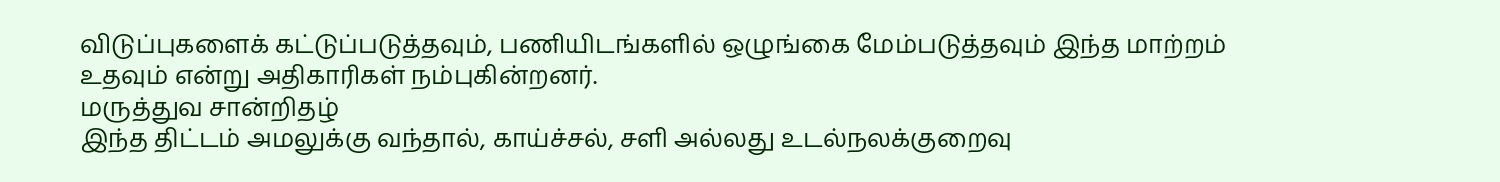விடுப்புகளைக் கட்டுப்படுத்தவும், பணியிடங்களில் ஒழுங்கை மேம்படுத்தவும் இந்த மாற்றம் உதவும் என்று அதிகாரிகள் நம்புகின்றனர்.
மருத்துவ சான்றிதழ்
இந்த திட்டம் அமலுக்கு வந்தால், காய்ச்சல், சளி அல்லது உடல்நலக்குறைவு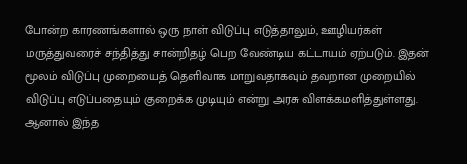போன்ற காரணங்களால் ஒரு நாள் விடுப்பு எடுத்தாலும், ஊழியர்கள் மருத்துவரைச் சந்தித்து சான்றிதழ் பெற வேண்டிய கட்டாயம் ஏற்படும். இதன் மூலம் விடுப்பு முறையைத் தெளிவாக மாறுவதாகவும் தவறான முறையில் விடுப்பு எடுப்பதையும் குறைக்க முடியும் என்று அரசு விளக்கமளித்துள்ளது.
ஆனால் இந்த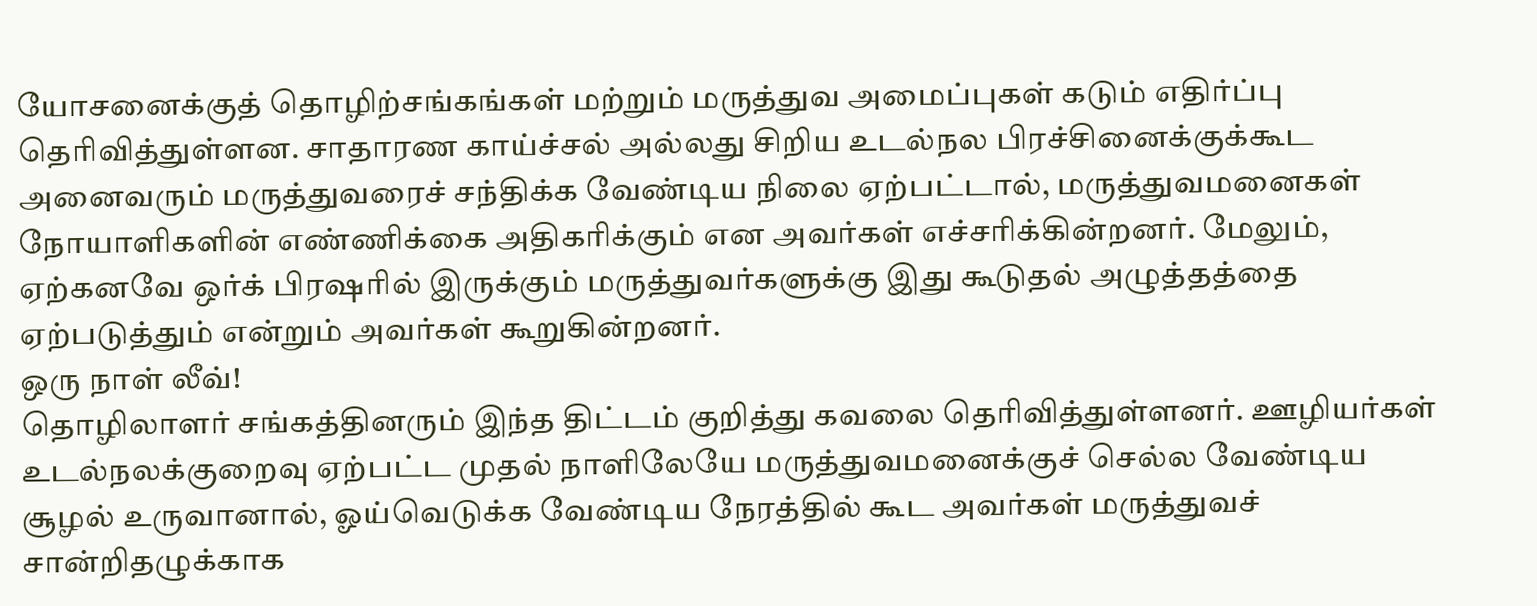யோசனைக்குத் தொழிற்சங்கங்கள் மற்றும் மருத்துவ அமைப்புகள் கடும் எதிர்ப்பு தெரிவித்துள்ளன. சாதாரண காய்ச்சல் அல்லது சிறிய உடல்நல பிரச்சினைக்குக்கூட அனைவரும் மருத்துவரைச் சந்திக்க வேண்டிய நிலை ஏற்பட்டால், மருத்துவமனைகள் நோயாளிகளின் எண்ணிக்கை அதிகரிக்கும் என அவர்கள் எச்சரிக்கின்றனர். மேலும், ஏற்கனவே ஒர்க் பிரஷரில் இருக்கும் மருத்துவர்களுக்கு இது கூடுதல் அழுத்தத்தை ஏற்படுத்தும் என்றும் அவர்கள் கூறுகின்றனர்.
ஒரு நாள் லீவ்!
தொழிலாளர் சங்கத்தினரும் இந்த திட்டம் குறித்து கவலை தெரிவித்துள்ளனர். ஊழியர்கள் உடல்நலக்குறைவு ஏற்பட்ட முதல் நாளிலேயே மருத்துவமனைக்குச் செல்ல வேண்டிய சூழல் உருவானால், ஓய்வெடுக்க வேண்டிய நேரத்தில் கூட அவர்கள் மருத்துவச் சான்றிதழுக்காக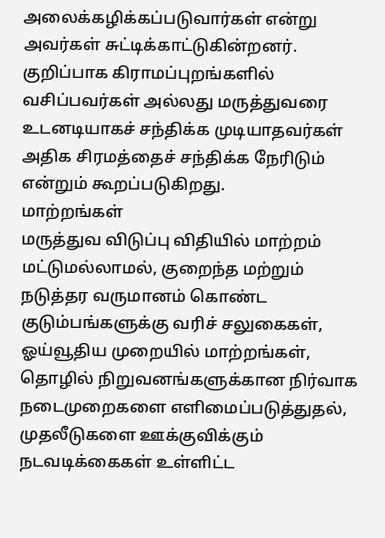அலைக்கழிக்கப்படுவார்கள் என்று அவர்கள் சுட்டிக்காட்டுகின்றனர். குறிப்பாக கிராமப்புறங்களில் வசிப்பவர்கள் அல்லது மருத்துவரை உடனடியாகச் சந்திக்க முடியாதவர்கள் அதிக சிரமத்தைச் சந்திக்க நேரிடும் என்றும் கூறப்படுகிறது.
மாற்றங்கள்
மருத்துவ விடுப்பு விதியில் மாற்றம் மட்டுமல்லாமல், குறைந்த மற்றும் நடுத்தர வருமானம் கொண்ட குடும்பங்களுக்கு வரிச் சலுகைகள், ஓய்வூதிய முறையில் மாற்றங்கள், தொழில் நிறுவனங்களுக்கான நிர்வாக நடைமுறைகளை எளிமைப்படுத்துதல், முதலீடுகளை ஊக்குவிக்கும் நடவடிக்கைகள் உள்ளிட்ட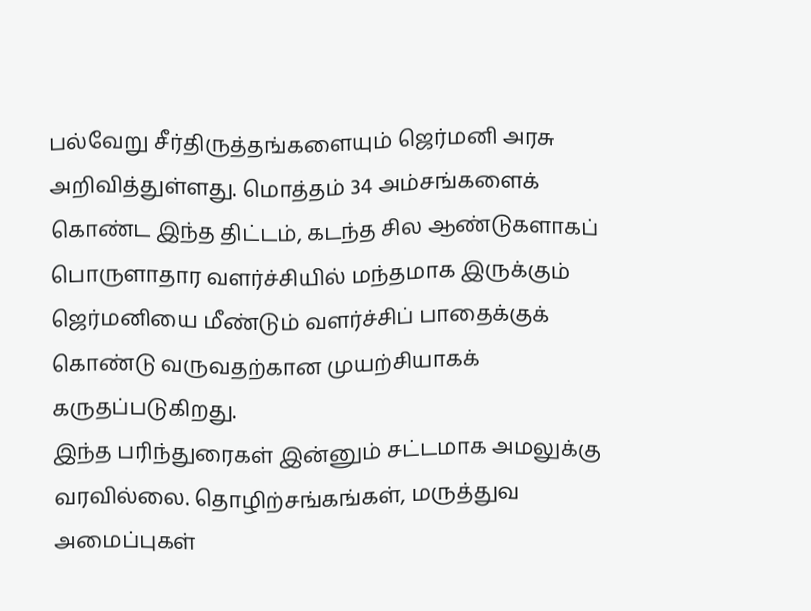பல்வேறு சீர்திருத்தங்களையும் ஜெர்மனி அரசு அறிவித்துள்ளது. மொத்தம் 34 அம்சங்களைக் கொண்ட இந்த திட்டம், கடந்த சில ஆண்டுகளாகப் பொருளாதார வளர்ச்சியில் மந்தமாக இருக்கும் ஜெர்மனியை மீண்டும் வளர்ச்சிப் பாதைக்குக் கொண்டு வருவதற்கான முயற்சியாகக் கருதப்படுகிறது.
இந்த பரிந்துரைகள் இன்னும் சட்டமாக அமலுக்கு வரவில்லை. தொழிற்சங்கங்கள், மருத்துவ அமைப்புகள்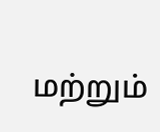மற்றும்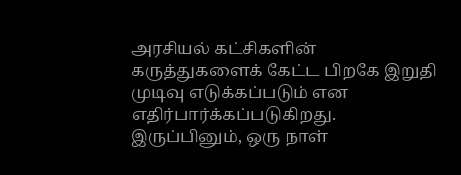அரசியல் கட்சிகளின் கருத்துகளைக் கேட்ட பிறகே இறுதி முடிவு எடுக்கப்படும் என எதிர்பார்க்கப்படுகிறது. இருப்பினும், ஒரு நாள்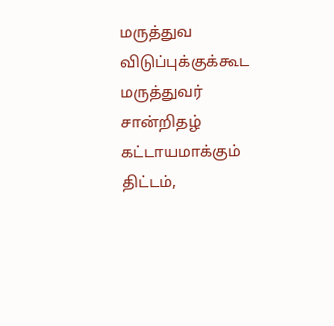மருத்துவ விடுப்புக்குக்கூட மருத்துவர் சான்றிதழ் கட்டாயமாக்கும் திட்டம்,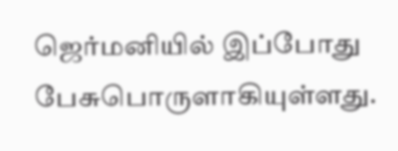ஜெர்மனியில் இப்போது பேசுபொருளாகியுள்ளது.